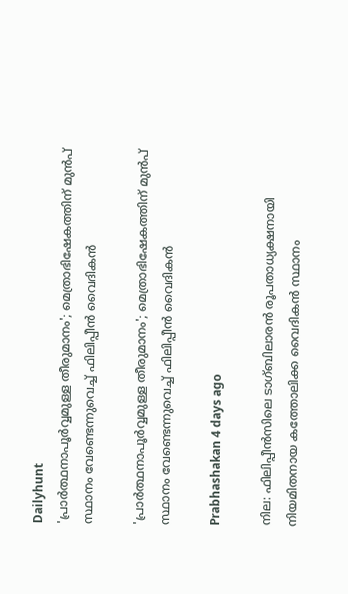Dailyhunt
'പ്രാര്‍ത്ഥനാപൂര്‍വ്വമുള്ള തീരുമാനം'; മെത്രാഭിഷേകത്തിന് മുന്‍പ് സ്ഥാനം വേണ്ടെന്നുവെച്ച്‌ ഫിലിപ്പീൻ വൈദികൻ

'പ്രാര്‍ത്ഥനാപൂര്‍വ്വമുള്ള തീരുമാനം'; മെത്രാഭിഷേകത്തിന് മുന്‍പ് സ്ഥാനം വേണ്ടെന്നുവെച്ച്‌ ഫിലിപ്പീൻ വൈദികൻ

Prabhashakan 4 days ago

നില: ഫിലിപ്പീന്‍സിലെ ടാഗ്ബിലാരന്‍ രൂപതാധ്യക്ഷനായി നിയമിതനായ കത്തോലിക്ക വൈദികന്‍ സ്ഥാനം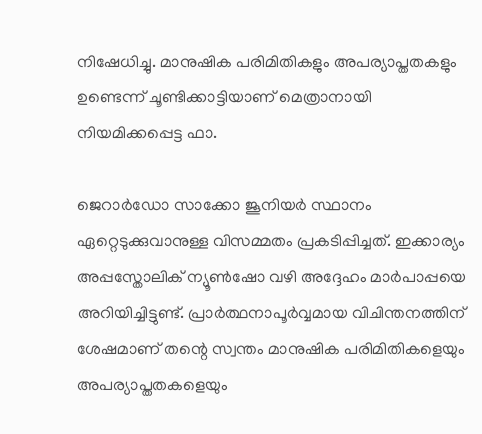നിഷേധിച്ചു. മാനുഷിക പരിമിതികളും അപര്യാപ്തതകളും ഉണ്ടെന്ന് ചൂണ്ടിക്കാട്ടിയാണ് മെത്രാനായി നിയമിക്കപ്പെട്ട ഫാ.

ജെറാർഡോ സാക്കോ ജൂനിയർ സ്ഥാനം ഏറ്റെടുക്കുവാനുള്ള വിസമ്മതം പ്രകടിപ്പിച്ചത്. ഇക്കാര്യം അപ്പസ്തോലിക് ന്യൂണ്‍ഷോ വഴി അദ്ദേഹം മാര്‍പാപ്പയെ അറിയിച്ചിട്ടുണ്ട്. പ്രാര്‍ത്ഥനാപൂര്‍വ്വമായ വിചിന്തനത്തിന് ശേഷമാണ് തന്റെ സ്വന്തം മാനുഷിക പരിമിതികളെയും അപര്യാപ്തതകളെയും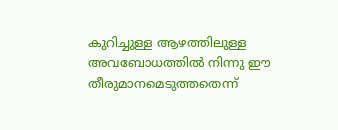കുറിച്ചുള്ള ആഴത്തിലുള്ള അവബോധത്തില്‍ നിന്നു ഈ തീരുമാനമെടുത്തതെന്ന്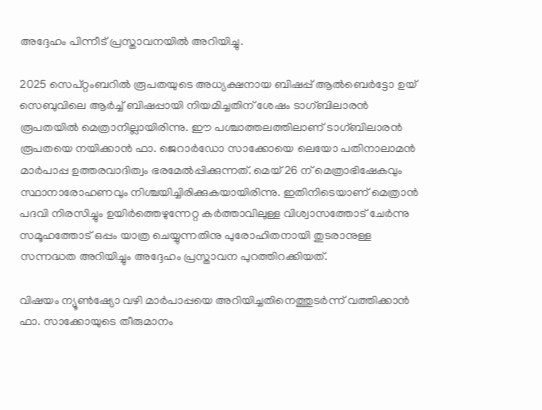അദ്ദേഹം പിന്നീട് പ്രസ്താവനയില്‍ അറിയിച്ചു.

2025 സെപ്റ്റംബറില്‍ രൂപതയുടെ അധ്യക്ഷനായ ബിഷപ്പ് ആല്‍ബെർട്ടോ ഉയ് സെബുവിലെ ആര്‍ച്ച്‌ ബിഷപ്പായി നിയമിച്ചതിന് ശേഷം ടാഗ്ബിലാരന്‍ രൂപതയില്‍ മെത്രാനില്ലായിരിന്നു. ഈ പശ്ചാത്തലത്തിലാണ് ടാഗ്ബിലാരൻ രൂപതയെ നയിക്കാൻ ഫാ. ജെറാർഡോ സാക്കോയെ ലെയോ പതിനാലാമൻ മാർപാപ്പ ഉത്തരവാദിത്വം ഭരമേല്‍പ്പിക്കുന്നത്. മെയ് 26 ന് മെത്രാഭിഷേകവും സ്ഥാനാരോഹണവും നിശ്ചയിച്ചിരിക്കുകയായിരിന്നു. ഇതിനിടെയാണ് മെത്രാന്‍ പദവി നിരസിച്ചും ഉയിർത്തെഴുന്നേറ്റ കർത്താവിലുള്ള വിശ്വാസത്തോട് ചേര്‍ന്നു സമൂഹത്തോട് ഒപ്പം യാത്ര ചെയ്യുന്നതിനു പുരോഹിതനായി തുടരാനുള്ള സന്നദ്ധത അറിയിച്ചും അദ്ദേഹം പ്രസ്താവന പുറത്തിറക്കിയത്.

വിഷയം ന്യൂണ്‍ഷ്യോ വഴി മാര്‍പാപ്പയെ അറിയിച്ചതിനെത്തുടർന്ന് വത്തിക്കാൻ ഫാ. സാക്കോയുടെ തീരുമാനം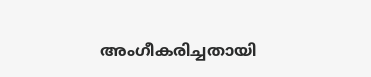അംഗീകരിച്ചതായി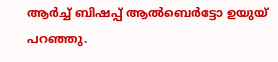ആർച്ച്‌ ബിഷപ്പ് ആല്‍ബെർട്ടോ ഉയുയ് പറഞ്ഞു.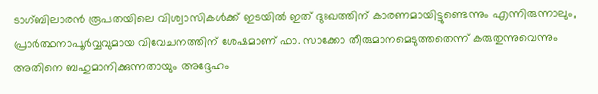ടാഗ്ബിലാരൻ രൂപതയിലെ വിശ്വാസികള്‍ക്ക് ഇടയില്‍ ഇത് ദുഃഖത്തിന് കാരണമായിട്ടുണ്ടെന്നും എന്നിരുന്നാലും, പ്രാർത്ഥനാപൂർവ്വവുമായ വിവേചനത്തിന് ശേഷമാണ് ഫാ. സാക്കോ തീരുമാനമെടുത്തതെന്ന് കരുതുന്നുവെന്നും അതിനെ ബഹുമാനിക്കുന്നതായും അദ്ദേഹം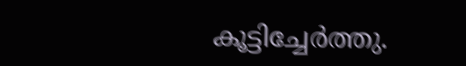കൂട്ടിച്ചേർത്തു.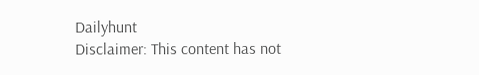Dailyhunt
Disclaimer: This content has not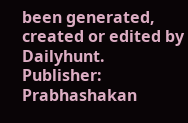been generated, created or edited by Dailyhunt. Publisher: Prabhashakan